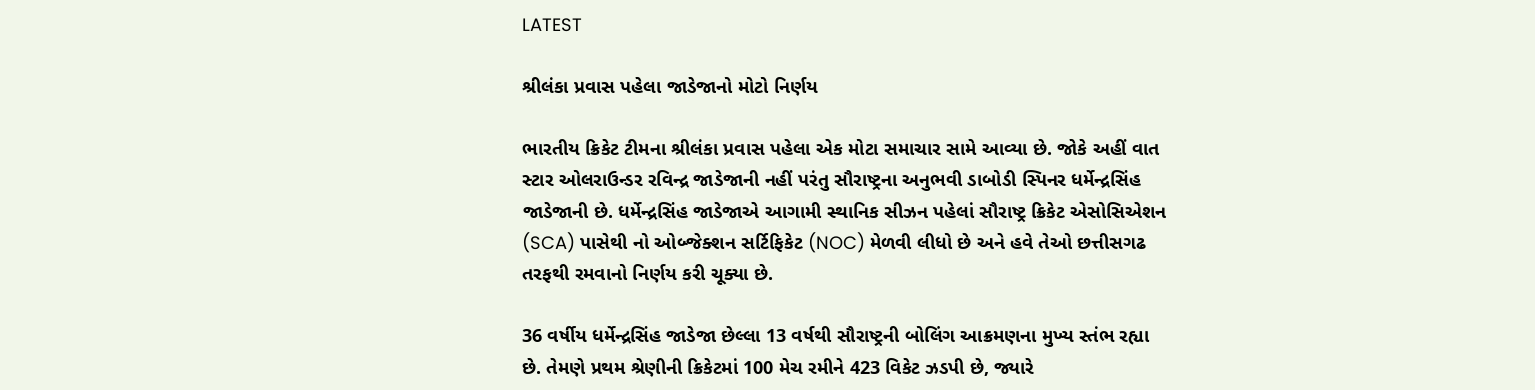LATEST

શ્રીલંકા પ્રવાસ પહેલા જાડેજાનો મોટો નિર્ણય

ભારતીય ક્રિકેટ ટીમના શ્રીલંકા પ્રવાસ પહેલા એક મોટા સમાચાર સામે આવ્યા છે. જોકે અહીં વાત સ્ટાર ઓલરાઉન્ડર રવિન્દ્ર જાડેજાની નહીં પરંતુ સૌરાષ્ટ્રના અનુભવી ડાબોડી સ્પિનર ધર્મેન્દ્રસિંહ જાડેજાની છે. ધર્મેન્દ્રસિંહ જાડેજાએ આગામી સ્થાનિક સીઝન પહેલાં સૌરાષ્ટ્ર ક્રિકેટ એસોસિએશન (SCA) પાસેથી નો ઓબ્જેક્શન સર્ટિફિકેટ (NOC) મેળવી લીધો છે અને હવે તેઓ છત્તીસગઢ તરફથી રમવાનો નિર્ણય કરી ચૂક્યા છે.

36 વર્ષીય ધર્મેન્દ્રસિંહ જાડેજા છેલ્લા 13 વર્ષથી સૌરાષ્ટ્રની બોલિંગ આક્રમણના મુખ્ય સ્તંભ રહ્યા છે. તેમણે પ્રથમ શ્રેણીની ક્રિકેટમાં 100 મેચ રમીને 423 વિકેટ ઝડપી છે, જ્યારે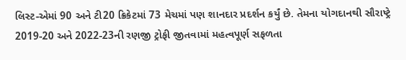લિસ્ટ-એમાં 90 અને ટી20 ક્રિકેટમાં 73 મેચમાં પણ શાનદાર પ્રદર્શન કર્યું છે. તેમના યોગદાનથી સૌરાષ્ટ્રે 2019-20 અને 2022-23ની રણજી ટ્રોફી જીતવામાં મહત્વપૂર્ણ સફળતા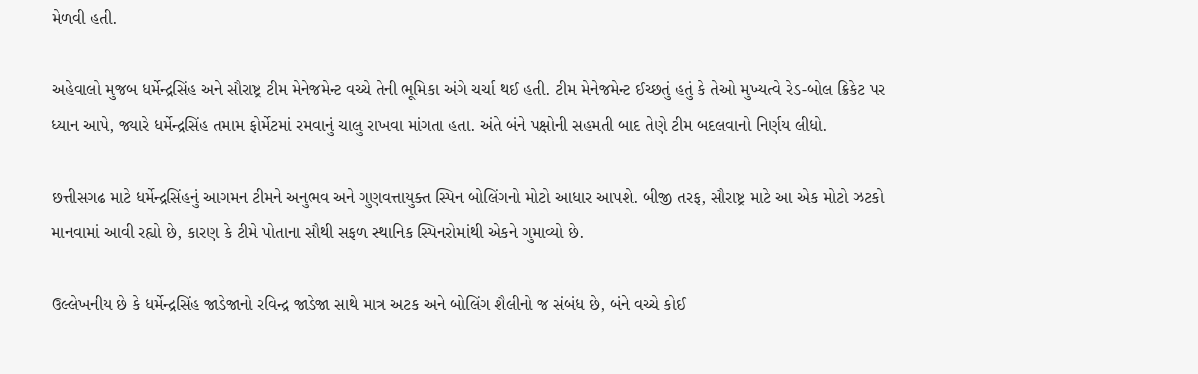મેળવી હતી.

અહેવાલો મુજબ ધર્મેન્દ્રસિંહ અને સૌરાષ્ટ્ર ટીમ મેનેજમેન્ટ વચ્ચે તેની ભૂમિકા અંગે ચર્ચા થઈ હતી. ટીમ મેનેજમેન્ટ ઈચ્છતું હતું કે તેઓ મુખ્યત્વે રેડ-બોલ ક્રિકેટ પર ધ્યાન આપે, જ્યારે ધર્મેન્દ્રસિંહ તમામ ફોર્મેટમાં રમવાનું ચાલુ રાખવા માંગતા હતા. અંતે બંને પક્ષોની સહમતી બાદ તેણે ટીમ બદલવાનો નિર્ણય લીધો.

છત્તીસગઢ માટે ધર્મેન્દ્રસિંહનું આગમન ટીમને અનુભવ અને ગુણવત્તાયુક્ત સ્પિન બોલિંગનો મોટો આધાર આપશે. બીજી તરફ, સૌરાષ્ટ્ર માટે આ એક મોટો ઝટકો માનવામાં આવી રહ્યો છે, કારણ કે ટીમે પોતાના સૌથી સફળ સ્થાનિક સ્પિનરોમાંથી એકને ગુમાવ્યો છે.

ઉલ્લેખનીય છે કે ધર્મેન્દ્રસિંહ જાડેજાનો રવિન્દ્ર જાડેજા સાથે માત્ર અટક અને બોલિંગ શૈલીનો જ સંબંધ છે, બંને વચ્ચે કોઈ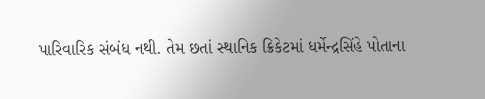પારિવારિક સંબંધ નથી. તેમ છતાં સ્થાનિક ક્રિકેટમાં ધર્મેન્દ્રસિંહે પોતાના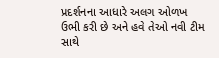પ્રદર્શનના આધારે અલગ ઓળખ ઉભી કરી છે અને હવે તેઓ નવી ટીમ સાથે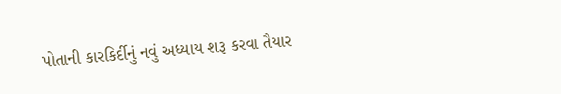પોતાની કારકિર્દીનું નવું અધ્યાય શરૂ કરવા તૈયાર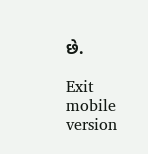છે.

Exit mobile version